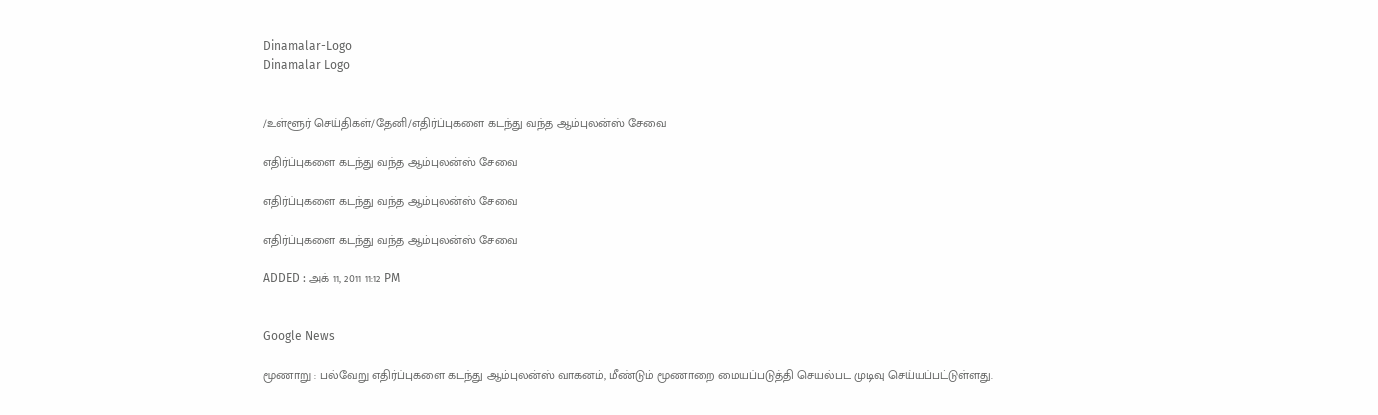Dinamalar-Logo
Dinamalar Logo


/உள்ளூர் செய்திகள்/தேனி/எதிர்ப்புகளை கடந்து வந்த ஆம்புலன்ஸ் சேவை

எதிர்ப்புகளை கடந்து வந்த ஆம்புலன்ஸ் சேவை

எதிர்ப்புகளை கடந்து வந்த ஆம்புலன்ஸ் சேவை

எதிர்ப்புகளை கடந்து வந்த ஆம்புலன்ஸ் சேவை

ADDED : அக் 11, 2011 11:12 PM


Google News

மூணாறு : பல்வேறு எதிர்ப்புகளை கடந்து ஆம்புலன்ஸ் வாகனம், மீண்டும் மூணாறை மையப்படுத்தி செயல்பட முடிவு செய்யப்பட்டுள்ளது.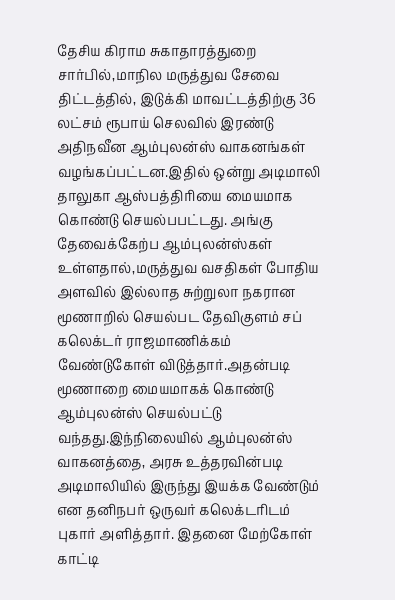தேசிய கிராம சுகாதாரத்துறை சார்பில்,மாநில மருத்துவ சேவை திட்டத்தில், இடுக்கி மாவட்டத்திற்கு 36 லட்சம் ரூபாய் செலவில் இரண்டு அதிநவீன ஆம்புலன்ஸ் வாகனங்கள் வழங்கப்பட்டன.இதில் ஒன்று அடிமாலி தாலுகா ஆஸ்பத்திரியை மையமாக கொண்டு செயல்பபட்டது. அங்கு தேவைக்கேற்ப ஆம்புலன்ஸ்கள் உள்ளதால்,மருத்துவ வசதிகள் போதிய அளவில் இல்லாத சுற்றுலா நகரான மூணாறில் செயல்பட தேவிகுளம் சப் கலெக்டர் ராஜமாணிக்கம் வேண்டுகோள் விடுத்தார்.அதன்படி மூணாறை மையமாகக் கொண்டு ஆம்புலன்ஸ் செயல்பட்டு வந்தது.இந்நிலையில் ஆம்புலன்ஸ் வாகனத்தை, அரசு உத்தரவின்படி அடிமாலியில் இருந்து இயக்க வேண்டும் என தனிநபர் ஒருவர் கலெக்டரிடம் புகார் அளித்தார். இதனை மேற்கோள் காட்டி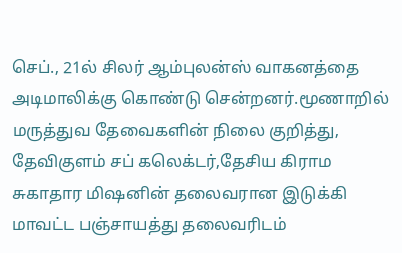செப்., 21ல் சிலர் ஆம்புலன்ஸ் வாகனத்தை அடிமாலிக்கு கொண்டு சென்றனர்.மூணாறில் மருத்துவ தேவைகளின் நிலை குறித்து, தேவிகுளம் சப் கலெக்டர்,தேசிய கிராம சுகாதார மிஷனின் தலைவரான இடுக்கி மாவட்ட பஞ்சாயத்து தலைவரிடம்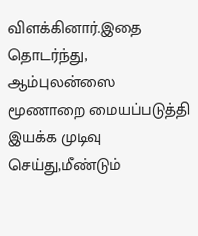விளக்கினார்.இதை தொடர்ந்து, ஆம்புலன்ஸை மூணாறை மையப்படுத்தி இயக்க முடிவு செய்து,மீண்டும்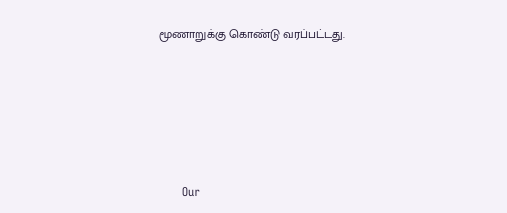மூணாறுக்கு கொண்டு வரப்பட்டது.







      Our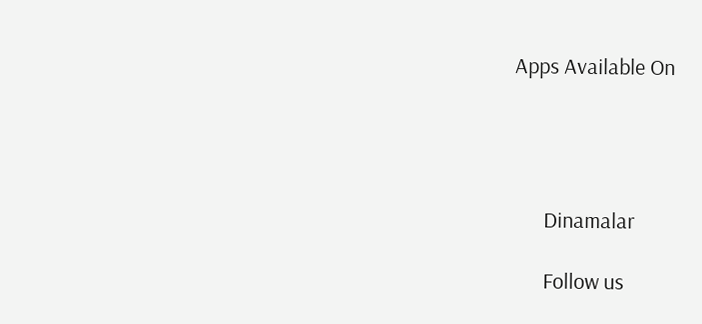Apps Available On




      Dinamalar

      Follow us